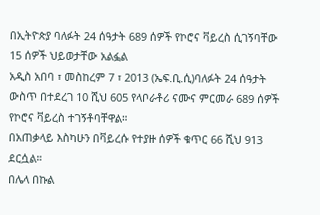በኢትዮጵያ ባለፉት 24 ሰዓታት 689 ሰዎች የኮሮና ቫይረስ ሲገኝባቸው 15 ሰዎች ህይወታቸው አልፏል
አዲስ አበባ ፣ መስከረም 7 ፣ 2013 (ኤፍ.ቢ.ሲ)ባለፉት 24 ሰዓታት ውስጥ በተደረገ 10 ሺህ 605 የላቦራቶሪ ናሙና ምርመራ 689 ሰዎች የኮሮና ቫይረስ ተገኝቶባቸዋል።
በአጠቃላይ እስካሁን በቫይረሱ የተያዙ ሰዎች ቁጥር 66 ሺህ 913 ደርሷል።
በሌላ በኩል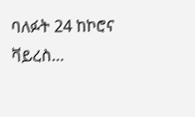ባለፉት 24 ከኮሮና ቫይረስ…